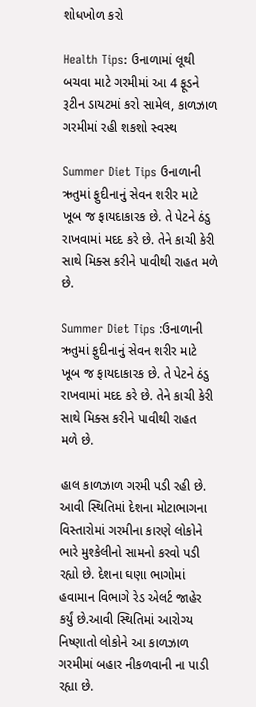શોધખોળ કરો

Health Tips: ઉનાળામાં લૂથી બચવા માટે ગરમીમાં આ 4 ફૂડને રૂટીન ડાયટમાં કરો સામેલ, કાળઝાળ ગરમીમાં રહી શકશો સ્વસ્થ

Summer Diet Tips ઉનાળાની ઋતુમાં ફુદીનાનું સેવન શરીર માટે ખૂબ જ ફાયદાકારક છે. તે પેટને ઠંડુ રાખવામાં મદદ કરે છે. તેને કાચી કેરી સાથે મિક્સ કરીને પાવીથી રાહત મળે છે.

Summer Diet Tips :ઉનાળાની ઋતુમાં ફુદીનાનું સેવન શરીર માટે ખૂબ જ ફાયદાકારક છે. તે પેટને ઠંડુ રાખવામાં મદદ કરે છે. તેને કાચી કેરી સાથે મિક્સ કરીને પાવીથી રાહત  મળે છે.

હાલ કાળઝાળ ગરમી પડી રહી છે. આવી સ્થિતિમાં દેશના મોટાભાગના વિસ્તારોમાં ગરમીના કારણે લોકોને ભારે મુશ્કેલીનો સામનો કરવો પડી રહ્યો છે. દેશના ઘણા ભાગોમાં હવામાન વિભાગે રેડ એલર્ટ જાહેર કર્યું છે.આવી સ્થિતિમાં આરોગ્ય નિષ્ણાતો લોકોને આ કાળઝાળ ગરમીમાં બહાર નીકળવાની ના પાડી રહ્યા છે.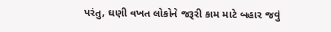પરંતુ, ઘણી વખત લોકોને જરૂરી કામ માટે બહાર જવું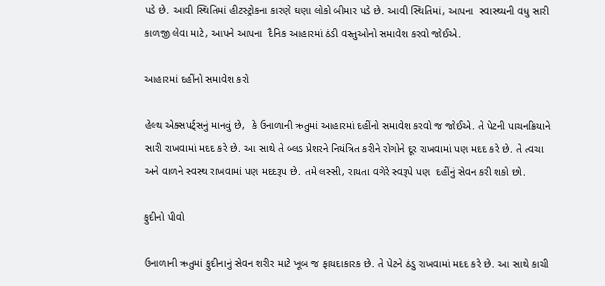પડે છે. આવી સ્થિતિમાં હીટસ્ટ્રોકના કારણે ઘણા લોકો બીમાર પડે છે. આવી સ્થિતિમાં, આપના  સ્વાસ્થ્યની વધુ સારી કાળજી લેવા માટે, આપને આપના  દૈનિક આહારમાં ઠંડી વસ્તુઓનો સમાવેશ કરવો જોઈએ.

આહારમાં દહીંનો સમાવેશ કરો

હેલ્થ એક્સપર્ટ્સનું માનવું છે,  કે ઉનાળાની ઋતુમાં આહારમાં દહીંનો સમાવેશ કરવો જ જોઈએ. તે પેટની પાચનક્રિયાને સારી રાખવામાં મદદ કરે છે. આ સાથે તે બ્લડ પ્રેશરને નિયંત્રિત કરીને રોગોને દૂર રાખવામાં પણ મદદ કરે છે. તે ત્વચા અને વાળને સ્વસ્થ રાખવામાં પણ મદદરૂપ છે. તમે લસ્સી, રાયતા વગેરે સ્વરૂપે પણ  દહીંનું સેવન કરી શકો છો.

ફુદીનો પીવો

ઉનાળાની ઋતુમાં ફુદીનાનું સેવન શરીર માટે ખૂબ જ ફાયદાકારક છે. તે પેટને ઠંડુ રાખવામાં મદદ કરે છે. આ સાથે કાચી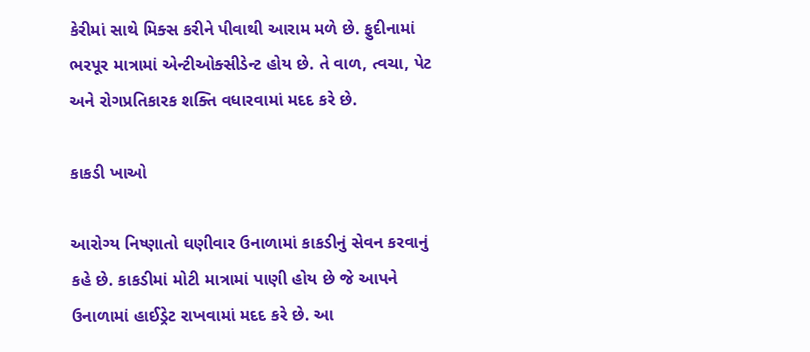કેરીમાં સાથે મિક્સ કરીને પીવાથી આરામ મળે છે. ફુદીનામાં ભરપૂર માત્રામાં એન્ટીઓક્સીડેન્ટ હોય છે. તે વાળ, ત્વચા, પેટ અને રોગપ્રતિકારક શક્તિ વધારવામાં મદદ કરે છે.

કાકડી ખાઓ

આરોગ્ય નિષ્ણાતો ઘણીવાર ઉનાળામાં કાકડીનું સેવન કરવાનું કહે છે. કાકડીમાં મોટી માત્રામાં પાણી હોય છે જે આપને  ઉનાળામાં હાઈડ્રેટ રાખવામાં મદદ કરે છે. આ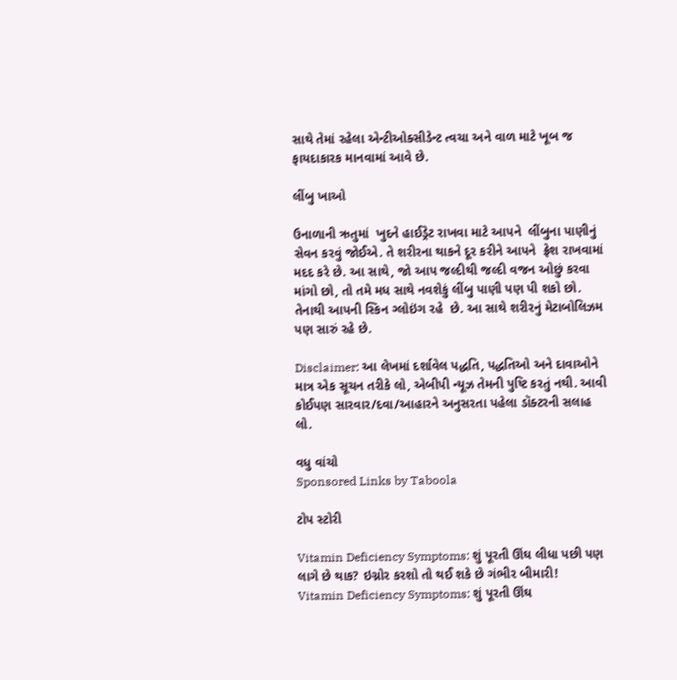સાથે તેમાં રહેલા એન્ટીઓક્સીડેન્ટ ત્વચા અને વાળ માટે ખૂબ જ ફાયદાકારક માનવામાં આવે છે.

લીંબુ ખાઓ

ઉનાળાની ઋતુમાં  ખુદને હાઈડ્રેટ રાખવા માટે આપને  લીંબુના પાણીનું સેવન કરવું જોઈએ. તે શરીરના થાકને દૂર કરીને આપને  ફ્રેશ રાખવામાં મદદ કરે છે. આ સાથે, જો આપ જલ્દીથી જલ્દી વજન ઓછું કરવા માંગો છો, તો તમે મધ સાથે નવશેકું લીંબુ પાણી પણ પી શકો છો. તેનાથી આપની સ્કિન ગ્લોઇંગ રહે  છે. આ સાથે શરીરનું મેટાબોલિઝમ પણ સારું રહે છે.

Disclaimer: આ લેખમાં દર્શાવેલ પદ્ધતિ, પદ્ધતિઓ અને દાવાઓને માત્ર એક સૂચન તરીકે લો, એબીપી ન્યૂઝ તેમની પુષ્ટિ કરતું નથી. આવી કોઈપણ સારવાર/દવા/આહારને અનુસરતા પહેલા ડૉક્ટરની સલાહ લો.

વધુ વાંચો
Sponsored Links by Taboola

ટોપ સ્ટોરી

Vitamin Deficiency Symptoms: શું પૂરતી ઊંઘ લીધા પછી પણ લાગે છે થાક? ઇગ્નોર કરશો તો થઈ શકે છે ગંભીર બીમારી!
Vitamin Deficiency Symptoms: શું પૂરતી ઊંઘ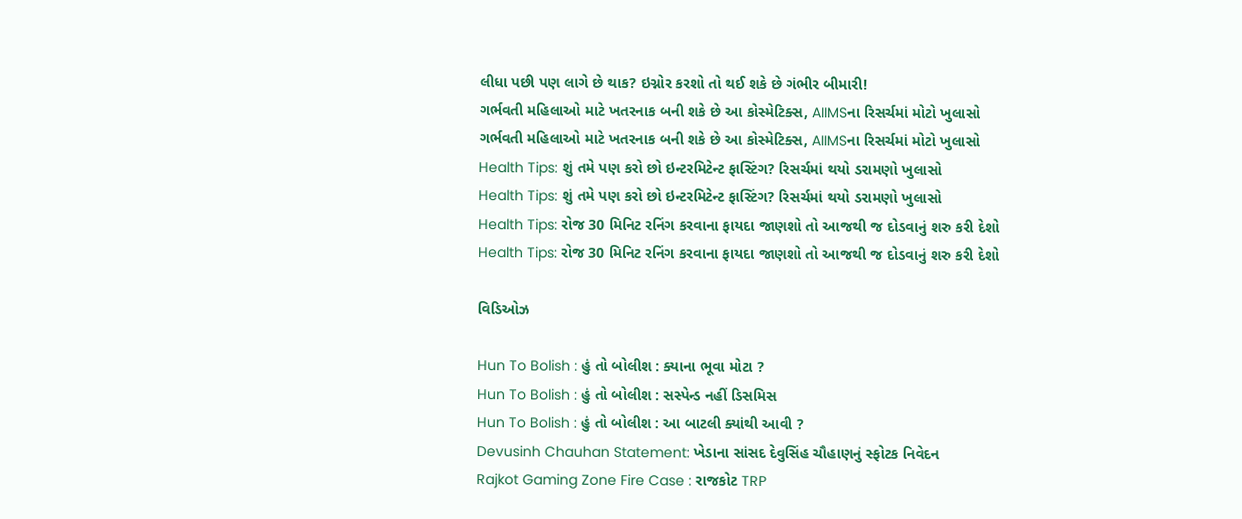લીધા પછી પણ લાગે છે થાક? ઇગ્નોર કરશો તો થઈ શકે છે ગંભીર બીમારી!
ગર્ભવતી મહિલાઓ માટે ખતરનાક બની શકે છે આ કોસ્મેટિક્સ, AIIMSના રિસર્ચમાં મોટો ખુલાસો
ગર્ભવતી મહિલાઓ માટે ખતરનાક બની શકે છે આ કોસ્મેટિક્સ, AIIMSના રિસર્ચમાં મોટો ખુલાસો
Health Tips: શું તમે પણ કરો છો ઇન્ટરમિટેન્ટ ફાસ્ટિંગ? રિસર્ચમાં થયો ડરામણો ખુલાસો
Health Tips: શું તમે પણ કરો છો ઇન્ટરમિટેન્ટ ફાસ્ટિંગ? રિસર્ચમાં થયો ડરામણો ખુલાસો
Health Tips: રોજ 30 મિનિટ રનિંગ કરવાના ફાયદા જાણશો તો આજથી જ દોડવાનું શરુ કરી દેશો
Health Tips: રોજ 30 મિનિટ રનિંગ કરવાના ફાયદા જાણશો તો આજથી જ દોડવાનું શરુ કરી દેશો

વિડિઓઝ

Hun To Bolish : હું તો બોલીશ : ક્યાના ભૂવા મોટા ?
Hun To Bolish : હું તો બોલીશ : સસ્પેન્ડ નહીં ડિસમિસ
Hun To Bolish : હું તો બોલીશ : આ બાટલી ક્યાંથી આવી ?
Devusinh Chauhan Statement: ખેડાના સાંસદ દેવુસિંહ ચૌહાણનું સ્ફોટક નિવેદન
Rajkot Gaming Zone Fire Case : રાજકોટ TRP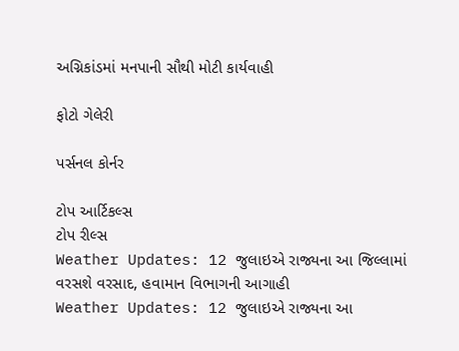અગ્નિકાંડમાં મનપાની સૌથી મોટી કાર્યવાહી

ફોટો ગેલેરી

પર્સનલ કોર્નર

ટોપ આર્ટિકલ્સ
ટોપ રીલ્સ
Weather Updates: 12 જુલાઇએ રાજ્યના આ જિલ્લામાં વરસશે વરસાદ, હવામાન વિભાગની આગાહી
Weather Updates: 12 જુલાઇએ રાજ્યના આ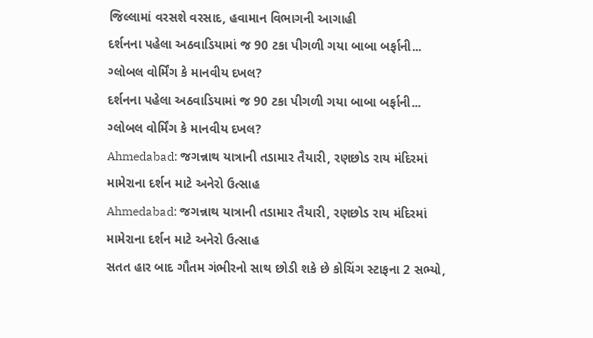જિલ્લામાં વરસશે વરસાદ, હવામાન વિભાગની આગાહી
દર્શનના પહેલા અઠવાડિયામાં જ 90 ટકા પીગળી ગયા બાબા બર્ફાની... ગ્લોબલ વોર્મિંગ કે માનવીય દખલ?
દર્શનના પહેલા અઠવાડિયામાં જ 90 ટકા પીગળી ગયા બાબા બર્ફાની... ગ્લોબલ વોર્મિંગ કે માનવીય દખલ?
Ahmedabad: જગન્નાથ યાત્રાની તડામાર તૈયારી, રણછોડ રાય મંદિરમાં મામેરાના દર્શન માટે અનેરો ઉત્સાહ
Ahmedabad: જગન્નાથ યાત્રાની તડામાર તૈયારી, રણછોડ રાય મંદિરમાં મામેરાના દર્શન માટે અનેરો ઉત્સાહ
સતત હાર બાદ ગૌતમ ગંભીરનો સાથ છોડી શકે છે કોચિંગ સ્ટાફના 2 સભ્યો,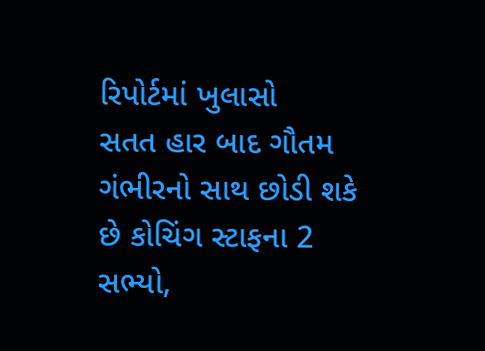રિપોર્ટમાં ખુલાસો
સતત હાર બાદ ગૌતમ ગંભીરનો સાથ છોડી શકે છે કોચિંગ સ્ટાફના 2 સભ્યો,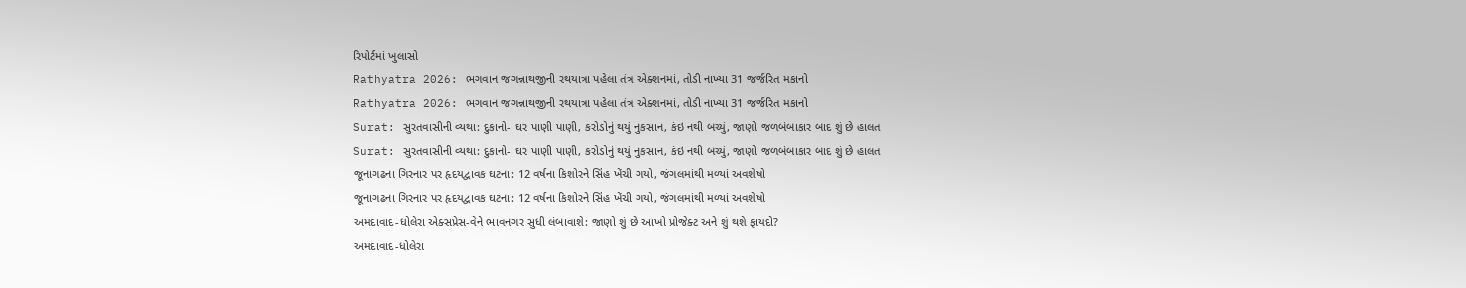રિપોર્ટમાં ખુલાસો
Rathyatra 2026: ભગવાન જગન્નાથજીની રથયાત્રા પહેલા તંત્ર એક્શનમાં, તોડી નાખ્યા 31 જર્જરિત મકાનો
Rathyatra 2026: ભગવાન જગન્નાથજીની રથયાત્રા પહેલા તંત્ર એક્શનમાં, તોડી નાખ્યા 31 જર્જરિત મકાનો
Surat: સુરતવાસીની વ્યથા: દુકાનો- ઘર પાણી પાણી, કરોડોનું થયું નુકસાન, કંઇ નથી બચ્યું, જાણો જળબંબાકાર બાદ શું છે હાલત
Surat: સુરતવાસીની વ્યથા: દુકાનો- ઘર પાણી પાણી, કરોડોનું થયું નુકસાન, કંઇ નથી બચ્યું, જાણો જળબંબાકાર બાદ શું છે હાલત
જૂનાગઢના ગિરનાર પર હૃદયદ્વાવક ઘટના: 12 વર્ષના કિશોરને સિંહ ખેંચી ગયો, જંગલમાંથી મળ્યાં અવશેષો
જૂનાગઢના ગિરનાર પર હૃદયદ્વાવક ઘટના: 12 વર્ષના કિશોરને સિંહ ખેંચી ગયો, જંગલમાંથી મળ્યાં અવશેષો
અમદાવાદ-ધોલેરા એક્સપ્રેસ-વેને ભાવનગર સુધી લંબાવાશે: જાણો શું છે આખો પ્રોજેક્ટ અને શું થશે ફાયદો?
અમદાવાદ-ધોલેરા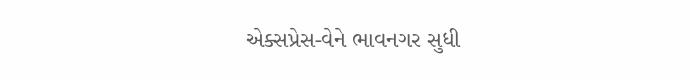એક્સપ્રેસ-વેને ભાવનગર સુધી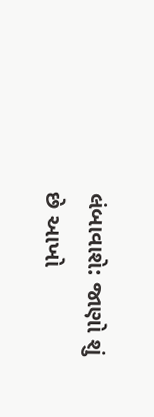લંબાવાશે: જાણો શું છે આખો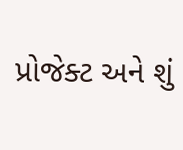પ્રોજેક્ટ અને શું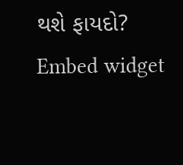થશે ફાયદો?
Embed widget